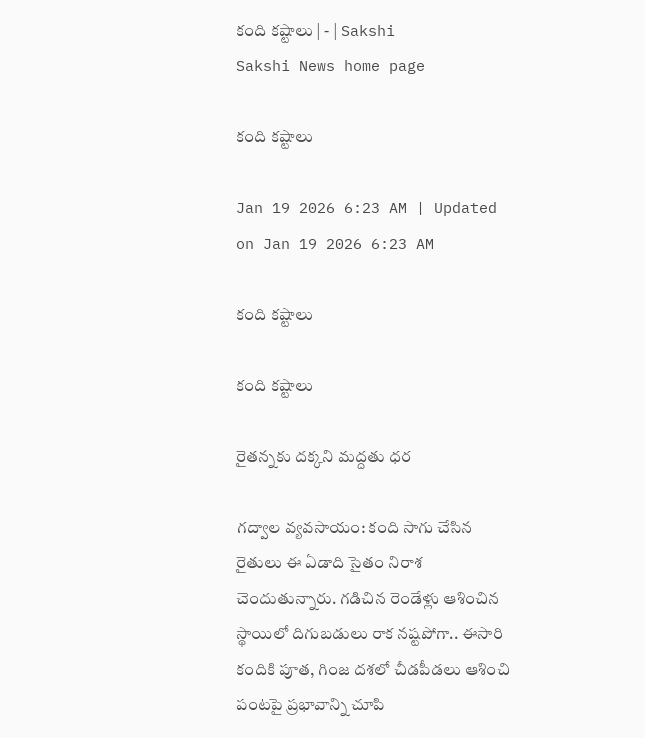కంది కష్టాలు | - | Sakshi
Sakshi News home page

కంది కష్టాలు

Jan 19 2026 6:23 AM | Updated on Jan 19 2026 6:23 AM

కంది కష్టాలు

కంది కష్టాలు

రైతన్నకు దక్కని మద్దతు ధర

గద్వాల వ్యవసాయం: కంది సాగు చేసిన రైతులు ఈ ఏడాది సైతం నిరాశ చెందుతున్నారు. గడిచిన రెండేళ్లు ఆశించిన స్థాయిలో దిగుబడులు రాక నష్టపోగా.. ఈసారి కందికి పూత, గింజ దశలో చీడపీడలు ఆశించి పంటపై ప్రభావాన్ని చూపి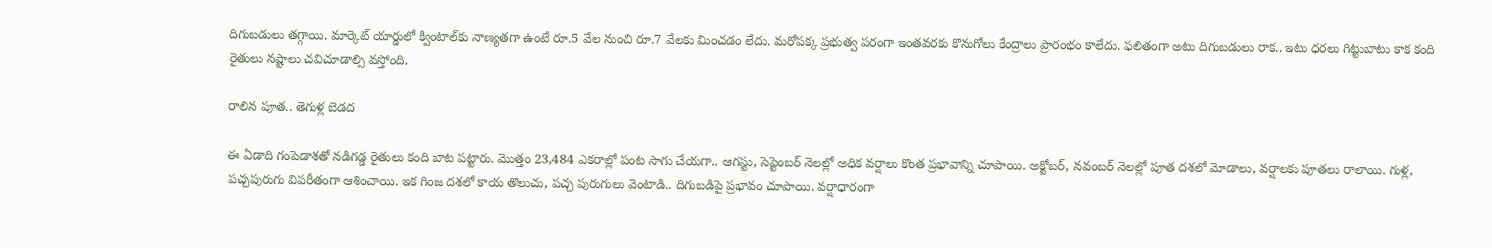దిగుబడులు తగ్గాయి. మార్కెట్‌ యార్డులో క్వింటాల్‌కు నాణ్యతగా ఉంటే రూ.5 వేల నుంచి రూ.7 వేలకు మించడం లేదు. మరోపక్క ప్రభుత్వ పరంగా ఇంతవరకు కొనుగోలు కేంద్రాలు ప్రారంభం కాలేదు. ఫలితంగా అటు దిగుబడులు రాక.. ఇటు ధరలు గిట్టుబాటు కాక కంది రైతులు నష్టాలు చవిచూడాల్సి వస్తోంది.

రాలిన పూత.. తెగుళ్ల బెడద

ఈ ఏడాది గంపెడాశతో నడిగడ్డ రైతులు కంది బాట పట్టారు. మొత్తం 23,484 ఎకరాల్లో పంట సాగు చేయగా.. ఆగస్టు, సెప్టెంబర్‌ నెలల్లో అధిక వర్షాలు కొంత ప్రభావాన్ని చూపాయి. అక్టోబర్‌, నవంబర్‌ నెలల్లో పూత దశలో మోడాలు, వర్షాలకు పూతలు రాలాయి. గుళ్ల, పచ్చపురుగు విపరీతంగా ఆశించాయి. ఇక గింజ దశలో కాయ తొలుచు, పచ్చ పురుగులు వెంటాడి.. దిగుబడిపై ప్రభావం చూపాయి. వర్షాధారంగా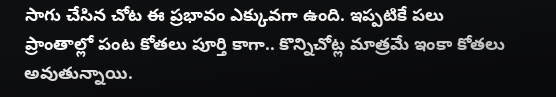సాగు చేసిన చోట ఈ ప్రభావం ఎక్కువగా ఉంది. ఇప్పటికే పలు ప్రాంతాల్లో పంట కోతలు పూర్తి కాగా.. కొన్నిచోట్ల మాత్రమే ఇంకా కోతలు అవుతున్నాయి.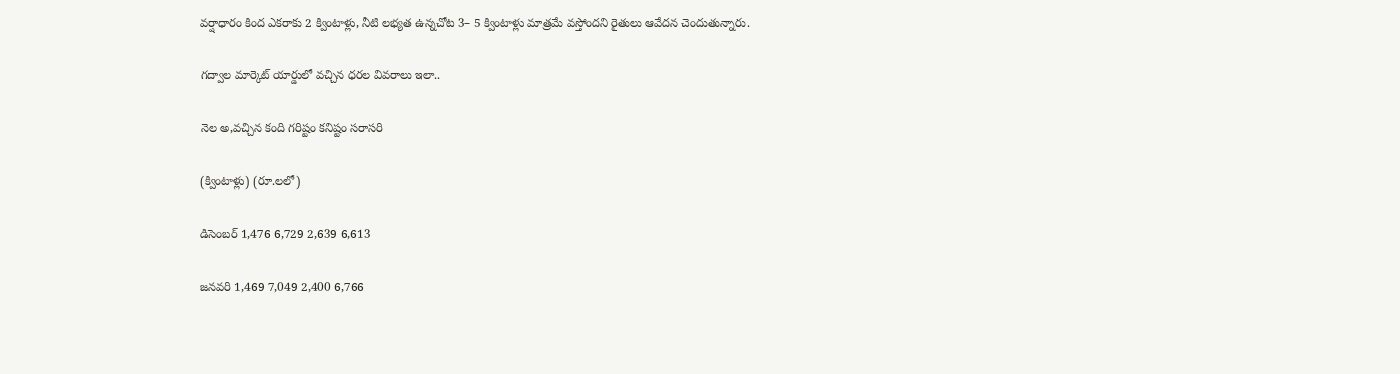వర్షాధారం కింద ఎకరాకు 2 క్వింటాళ్లు, నీటి లభ్యత ఉన్నచోట 3– 5 క్వింటాళ్లు మాత్రమే వస్తోందని రైతులు ఆవేదన చెందుతున్నారు.

గద్వాల మార్కెట్‌ యార్డులో వచ్చిన ధరల వివరాలు ఇలా..

నెల అ,వచ్చిన కంది గరిష్టం కనిష్టం సరాసరి

(క్వింటాళ్లు) (రూ.లలో)

డిసెంబర్‌ 1,476 6,729 2,639 6,613

జనవరి 1,469 7,049 2,400 6,766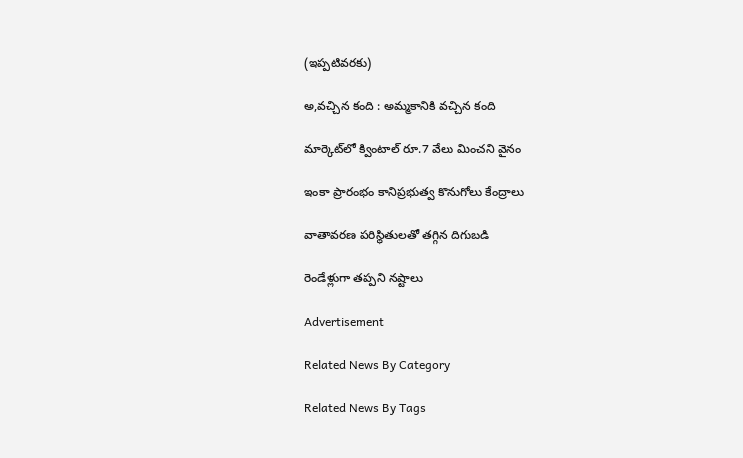(ఇప్పటివరకు)

అ,వచ్చిన కంది : అమ్మకానికి వచ్చిన కంది

మార్కెట్‌లో క్వింటాల్‌ రూ.7 వేలు మించని వైనం

ఇంకా ప్రారంభం కానిప్రభుత్వ కొనుగోలు కేంద్రాలు

వాతావరణ పరిస్థితులతో తగ్గిన దిగుబడి

రెండేళ్లుగా తప్పని నష్టాలు

Advertisement

Related News By Category

Related News By Tags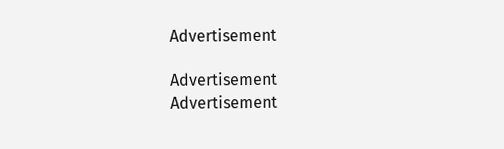Advertisement

Advertisement
Advertisement